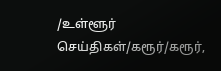/உள்ளூர் செய்திகள்/கரூர்/கரூர்,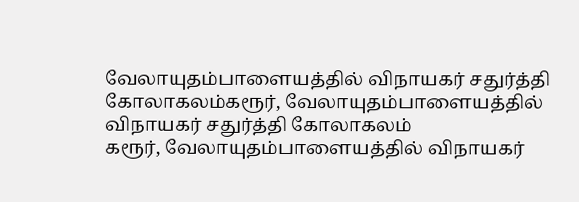வேலாயுதம்பாளையத்தில் விநாயகர் சதுர்த்தி கோலாகலம்கரூர், வேலாயுதம்பாளையத்தில் விநாயகர் சதுர்த்தி கோலாகலம்
கரூர், வேலாயுதம்பாளையத்தில் விநாயகர்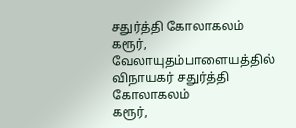சதுர்த்தி கோலாகலம்
கரூர், வேலாயுதம்பாளையத்தில் விநாயகர் சதுர்த்தி கோலாகலம்
கரூர்,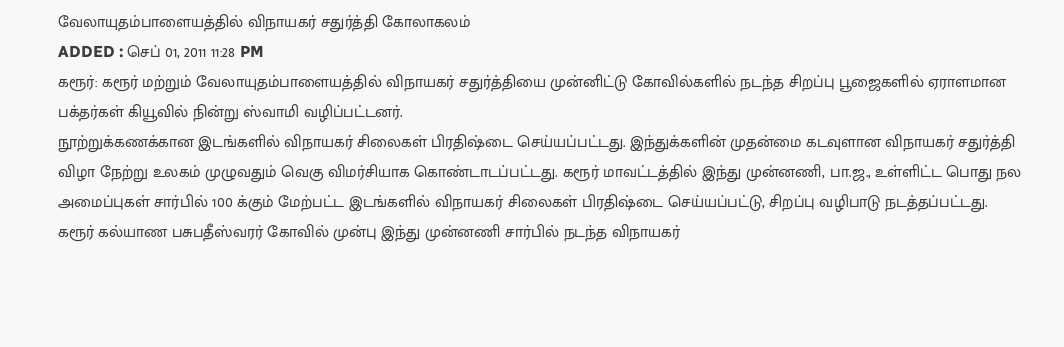வேலாயுதம்பாளையத்தில் விநாயகர் சதுர்த்தி கோலாகலம்
ADDED : செப் 01, 2011 11:28 PM
கரூர்: கரூர் மற்றும் வேலாயுதம்பாளையத்தில் விநாயகர் சதுர்த்தியை முன்னிட்டு கோவில்களில் நடந்த சிறப்பு பூஜைகளில் ஏராளமான பக்தர்கள் கியூவில் நின்று ஸ்வாமி வழிப்பட்டனர்.
நூற்றுக்கணக்கான இடங்களில் விநாயகர் சிலைகள் பிரதிஷ்டை செய்யப்பட்டது. இந்துக்களின் முதன்மை கடவுளான விநாயகர் சதுர்த்தி விழா நேற்று உலகம் முழுவதும் வெகு விமர்சியாக கொண்டாடப்பட்டது. கரூர் மாவட்டத்தில் இந்து முன்னணி, பா.ஜ., உள்ளிட்ட பொது நல அமைப்புகள் சார்பில் 100 க்கும் மேற்பட்ட இடங்களில் விநாயகர் சிலைகள் பிரதிஷ்டை செய்யப்பட்டு, சிறப்பு வழிபாடு நடத்தப்பட்டது. கரூர் கல்யாண பசுபதீஸ்வரர் கோவில் முன்பு இந்து முன்னணி சார்பில் நடந்த விநாயகர்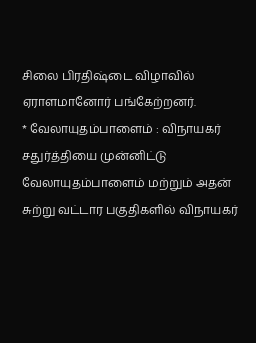சிலை பிரதிஷ்டை விழாவில் ஏராளமானோர் பங்கேற்றனர்.
* வேலாயுதம்பாளைம் : விநாயகர் சதுர்த்தியை முன்னிட்டு வேலாயுதம்பாளைம் மற்றும் அதன் சுற்று வட்டார பகுதிகளில் விநாயகர்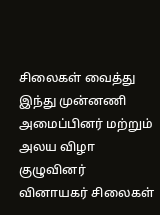சிலைகள் வைத்து இந்து முன்னணி அமைப்பினர் மற்றும் அலய விழா குழுவினர் வினாயகர் சிலைகள்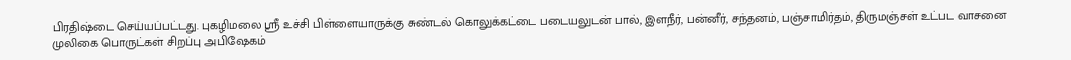பிரதிஷ்டை செய்யப்பட்டது. புகழிமலை ஸ்ரீ உச்சி பிள்ளையாருக்கு சுண்டல் கொலுக்கட்டை படையலுடன் பால், இளநீர், பன்னீர், சந்தனம், பஞ்சாமிர்தம், திருமஞ்சள் உட்பட வாசனை முலிகை பொருட்கள் சிறப்பு அபிஷேகம்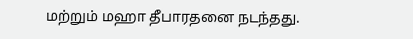மற்றும் மஹா தீபாரதனை நடந்தது.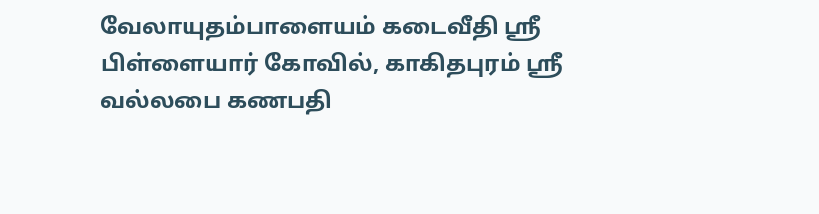வேலாயுதம்பாளையம் கடைவீதி ஸ்ரீ பிள்ளையார் கோவில், காகிதபுரம் ஸ்ரீ வல்லபை கணபதி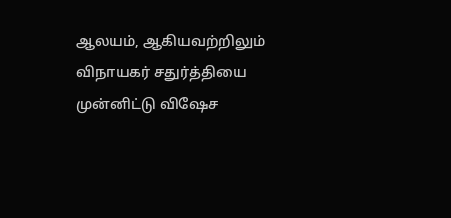ஆலயம், ஆகியவற்றிலும் விநாயகர் சதுர்த்தியை முன்னிட்டு விஷேச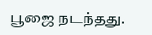பூஜை நடந்தது.